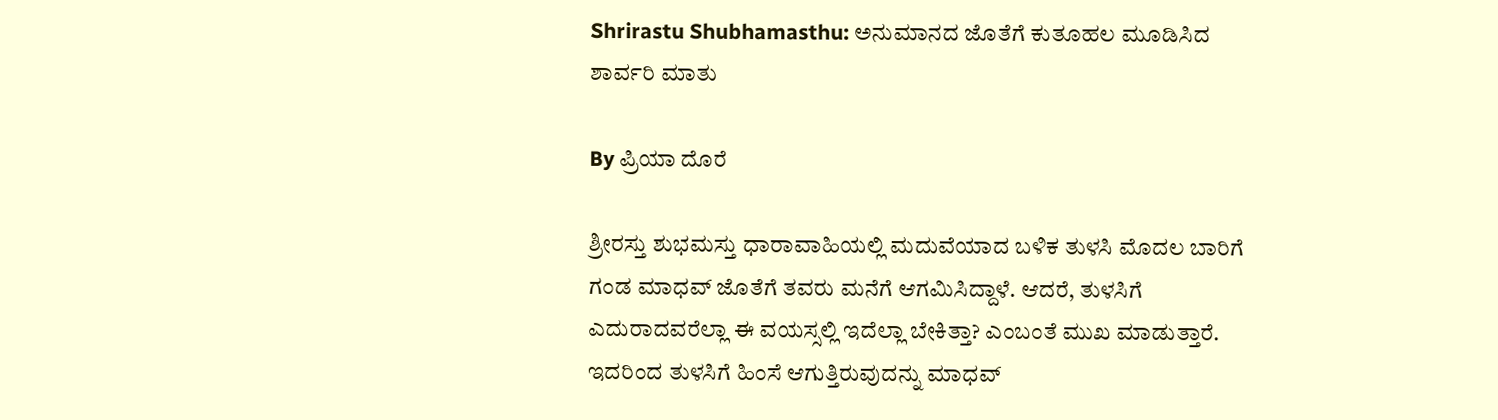Shrirastu Shubhamasthu: ಅನುಮಾನದ ಜೊತೆಗೆ ಕುತೂಹಲ ಮೂಡಿಸಿದ ಶಾರ್ವರಿ ಮಾತು

By ಪ್ರಿಯಾ ದೊರೆ

ಶ್ರೀರಸ್ತು ಶುಭಮಸ್ತು ಧಾರಾವಾಹಿಯಲ್ಲಿ ಮದುವೆಯಾದ ಬಳಿಕ ತುಳಸಿ ಮೊದಲ ಬಾರಿಗೆ ಗಂಡ ಮಾಧವ್ ಜೊತೆಗೆ ತವರು ಮನೆಗೆ ಆಗಮಿಸಿದ್ದಾಳೆ. ಆದರೆ, ತುಳಸಿಗೆ ಎದುರಾದವರೆಲ್ಲಾ ಈ ವಯಸ್ಸಲ್ಲಿ ಇದೆಲ್ಲಾ ಬೇಕಿತ್ತಾ? ಎಂಬಂತೆ ಮುಖ ಮಾಡುತ್ತಾರೆ. ಇದರಿಂದ ತುಳಸಿಗೆ ಹಿಂಸೆ ಆಗುತ್ತಿರುವುದನ್ನು ಮಾಧವ್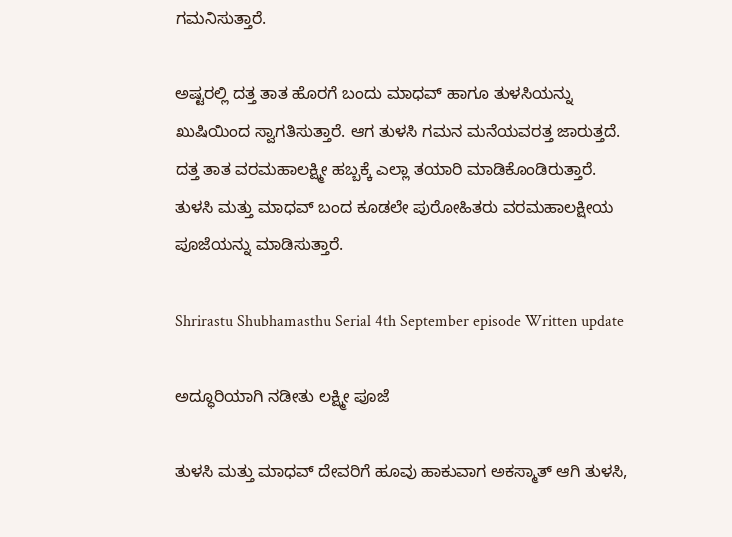ಗಮನಿಸುತ್ತಾರೆ.

ಅಷ್ಟರಲ್ಲಿ ದತ್ತ ತಾತ ಹೊರಗೆ ಬಂದು ಮಾಧವ್ ಹಾಗೂ ತುಳಸಿಯನ್ನು ಖುಷಿಯಿಂದ ಸ್ವಾಗತಿಸುತ್ತಾರೆ. ಆಗ ತುಳಸಿ ಗಮನ ಮನೆಯವರತ್ತ ಜಾರುತ್ತದೆ. ದತ್ತ ತಾತ ವರಮಹಾಲಕ್ಷ್ಮೀ ಹಬ್ಬಕ್ಕೆ ಎಲ್ಲಾ ತಯಾರಿ ಮಾಡಿಕೊಂಡಿರುತ್ತಾರೆ. ತುಳಸಿ ಮತ್ತು ಮಾಧವ್ ಬಂದ ಕೂಡಲೇ ಪುರೋಹಿತರು ವರಮಹಾಲಕ್ಷೀಯ ಪೂಜೆಯನ್ನು ಮಾಡಿಸುತ್ತಾರೆ.

Shrirastu Shubhamasthu Serial 4th September episode Written update

ಅದ್ಧೂರಿಯಾಗಿ ನಡೀತು ಲಕ್ಷ್ಮೀ ಪೂಜೆ

ತುಳಸಿ ಮತ್ತು ಮಾಧವ್ ದೇವರಿಗೆ ಹೂವು ಹಾಕುವಾಗ ಅಕಸ್ಮಾತ್ ಆಗಿ ತುಳಸಿ,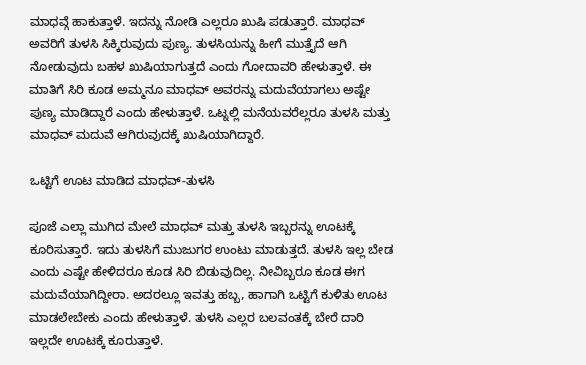ಮಾಧವ್ಗೆ ಹಾಕುತ್ತಾಳೆ. ಇದನ್ನು ನೋಡಿ ಎಲ್ಲರೂ ಖುಷಿ ಪಡುತ್ತಾರೆ. ಮಾಧವ್ ಅವರಿಗೆ ತುಳಸಿ ಸಿಕ್ಕಿರುವುದು ಪುಣ್ಯ. ತುಳಸಿಯನ್ನು ಹೀಗೆ ಮುತ್ತೈದೆ ಆಗಿ ನೋಡುವುದು ಬಹಳ ಖುಷಿಯಾಗುತ್ತದೆ ಎಂದು ಗೋದಾವರಿ ಹೇಳುತ್ತಾಳೆ. ಈ ಮಾತಿಗೆ ಸಿರಿ ಕೂಡ ಅಮ್ಮನೂ ಮಾಧವ್ ಅವರನ್ನು ಮದುವೆಯಾಗಲು ಅಷ್ಟೇ ಪುಣ್ಯ ಮಾಡಿದ್ದಾರೆ ಎಂದು ಹೇಳುತ್ತಾಳೆ. ಒಟ್ನಲ್ಲಿ ಮನೆಯವರೆಲ್ಲರೂ ತುಳಸಿ ಮತ್ತು ಮಾಧವ್ ಮದುವೆ ಆಗಿರುವುದಕ್ಕೆ ಖುಷಿಯಾಗಿದ್ದಾರೆ.

ಒಟ್ಟಿಗೆ ಊಟ ಮಾಡಿದ ಮಾಧವ್-ತುಳಸಿ

ಪೂಜೆ ಎಲ್ಲಾ ಮುಗಿದ ಮೇಲೆ ಮಾಧವ್ ಮತ್ತು ತುಳಸಿ ಇಬ್ಬರನ್ನು ಊಟಕ್ಕೆ ಕೂರಿಸುತ್ತಾರೆ. ಇದು ತುಳಸಿಗೆ ಮುಜುಗರ ಉಂಟು ಮಾಡುತ್ತದೆ. ತುಳಸಿ ಇಲ್ಲ ಬೇಡ ಎಂದು ಎಷ್ಟೇ ಹೇಳಿದರೂ ಕೂಡ ಸಿರಿ ಬಿಡುವುದಿಲ್ಲ. ನೀವಿಬ್ಬರೂ ಕೂಡ ಈಗ ಮದುವೆಯಾಗಿದ್ದೀರಾ. ಅದರಲ್ಲೂ ಇವತ್ತು ಹಬ್ಬ, ಹಾಗಾಗಿ ಒಟ್ಟಿಗೆ ಕುಳಿತು ಊಟ ಮಾಡಲೇಬೇಕು ಎಂದು ಹೇಳುತ್ತಾಳೆ. ತುಳಸಿ ಎಲ್ಲರ ಬಲವಂತಕ್ಕೆ ಬೇರೆ ದಾರಿ ಇಲ್ಲದೇ ಊಟಕ್ಕೆ ಕೂರುತ್ತಾಳೆ.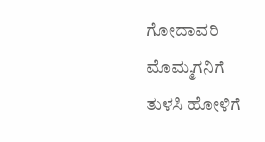ಗೋದಾವರಿ ಮೊಮ್ಮಗನಿಗೆ ತುಳಸಿ ಹೋಳಿಗೆ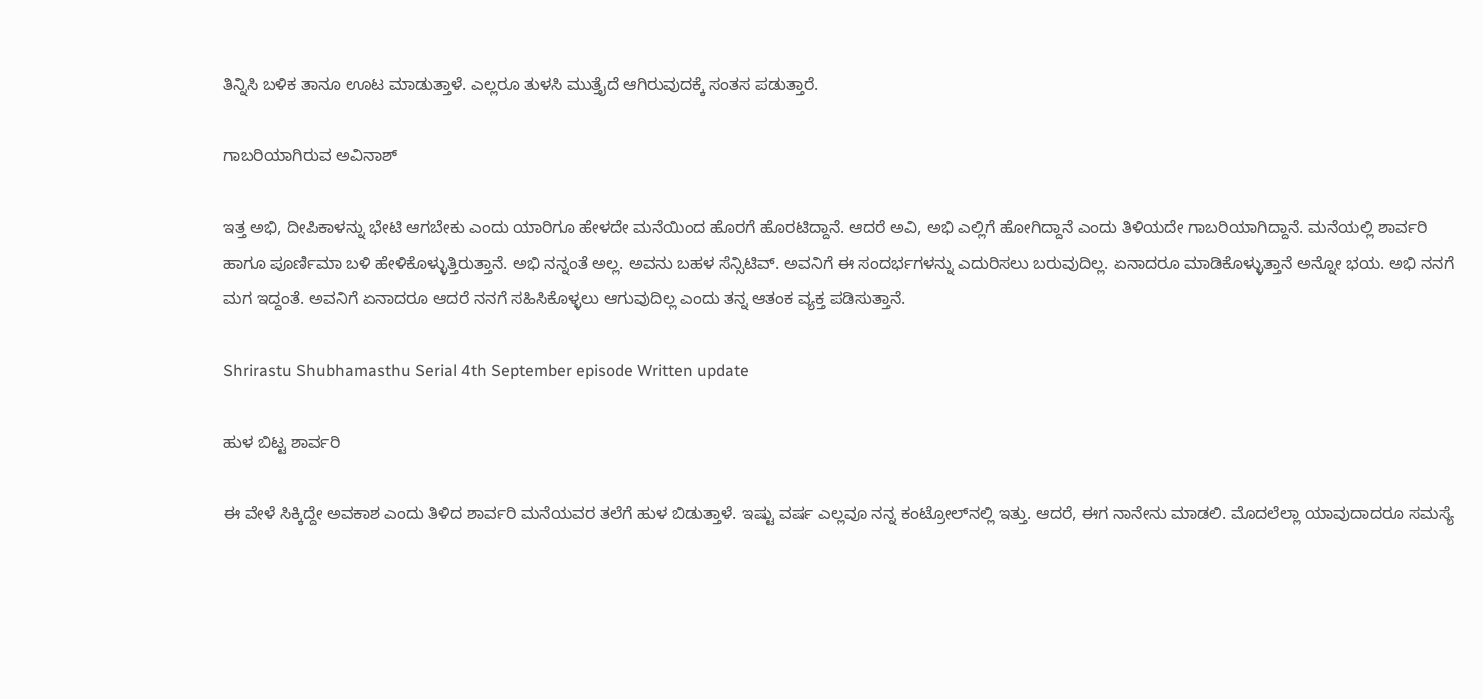ತಿನ್ನಿಸಿ ಬಳಿಕ ತಾನೂ ಊಟ ಮಾಡುತ್ತಾಳೆ. ಎಲ್ಲರೂ ತುಳಸಿ ಮುತ್ತೈದೆ ಆಗಿರುವುದಕ್ಕೆ ಸಂತಸ ಪಡುತ್ತಾರೆ.

ಗಾಬರಿಯಾಗಿರುವ ಅವಿನಾಶ್

ಇತ್ತ ಅಭಿ, ದೀಪಿಕಾಳನ್ನು ಭೇಟಿ ಆಗಬೇಕು ಎಂದು ಯಾರಿಗೂ ಹೇಳದೇ ಮನೆಯಿಂದ ಹೊರಗೆ ಹೊರಟಿದ್ದಾನೆ. ಆದರೆ ಅವಿ, ಅಭಿ ಎಲ್ಲಿಗೆ ಹೋಗಿದ್ದಾನೆ ಎಂದು ತಿಳಿಯದೇ ಗಾಬರಿಯಾಗಿದ್ದಾನೆ. ಮನೆಯಲ್ಲಿ ಶಾರ್ವರಿ ಹಾಗೂ ಪೂರ್ಣಿಮಾ ಬಳಿ ಹೇಳಿಕೊಳ್ಳುತ್ತಿರುತ್ತಾನೆ. ಅಭಿ ನನ್ನಂತೆ ಅಲ್ಲ. ಅವನು ಬಹಳ ಸೆನ್ಸಿಟಿವ್. ಅವನಿಗೆ ಈ ಸಂದರ್ಭಗಳನ್ನು ಎದುರಿಸಲು ಬರುವುದಿಲ್ಲ. ಏನಾದರೂ ಮಾಡಿಕೊಳ್ಳುತ್ತಾನೆ ಅನ್ನೋ ಭಯ. ಅಭಿ ನನಗೆ ಮಗ ಇದ್ದಂತೆ. ಅವನಿಗೆ ಏನಾದರೂ ಆದರೆ ನನಗೆ ಸಹಿಸಿಕೊಳ್ಳಲು ಆಗುವುದಿಲ್ಲ ಎಂದು ತನ್ನ ಆತಂಕ ವ್ಯಕ್ತ ಪಡಿಸುತ್ತಾನೆ.

Shrirastu Shubhamasthu Serial 4th September episode Written update

ಹುಳ ಬಿಟ್ಟ ಶಾರ್ವರಿ

ಈ ವೇಳೆ ಸಿಕ್ಕಿದ್ದೇ ಅವಕಾಶ ಎಂದು ತಿಳಿದ ಶಾರ್ವರಿ ಮನೆಯವರ ತಲೆಗೆ ಹುಳ ಬಿಡುತ್ತಾಳೆ. ಇಷ್ಟು ವರ್ಷ ಎಲ್ಲವೂ ನನ್ನ ಕಂಟ್ರೋಲ್‌ನಲ್ಲಿ ಇತ್ತು. ಆದರೆ, ಈಗ ನಾನೇನು ಮಾಡಲಿ. ಮೊದಲೆಲ್ಲಾ ಯಾವುದಾದರೂ ಸಮಸ್ಯೆ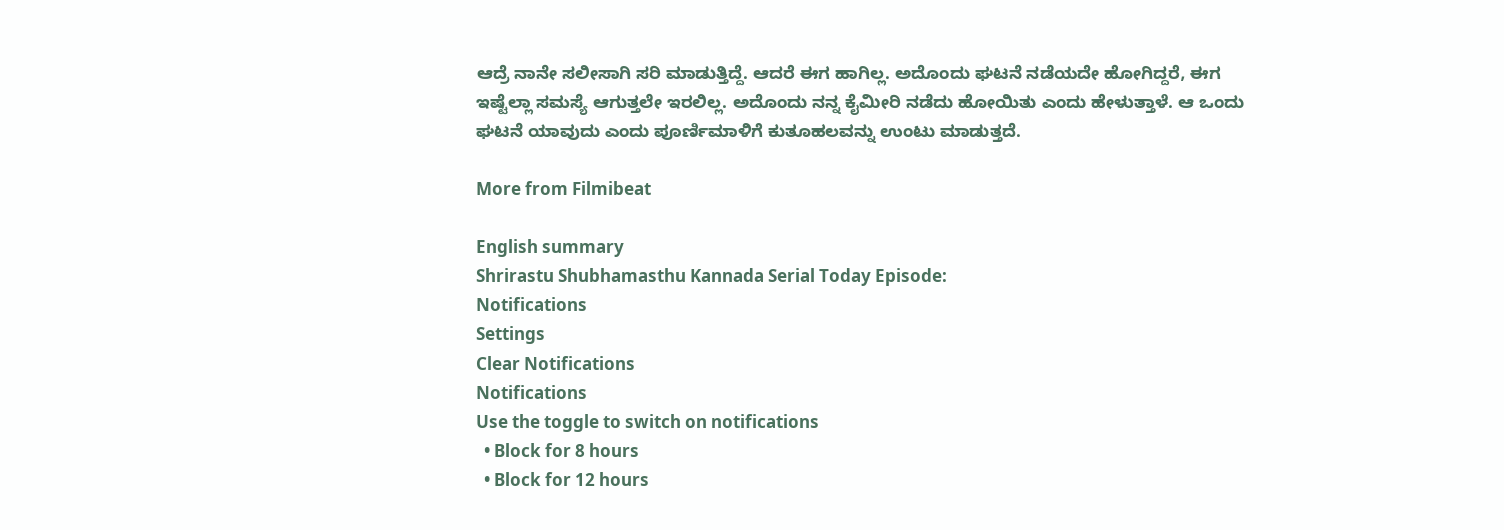ಆದ್ರೆ ನಾನೇ ಸಲೀಸಾಗಿ ಸರಿ ಮಾಡುತ್ತಿದ್ದೆ. ಆದರೆ ಈಗ ಹಾಗಿಲ್ಲ. ಅದೊಂದು ಘಟನೆ ನಡೆಯದೇ ಹೋಗಿದ್ದರೆ, ಈಗ ಇಷ್ಟೆಲ್ಲಾ ಸಮಸ್ಯೆ ಆಗುತ್ತಲೇ ಇರಲಿಲ್ಲ. ಅದೊಂದು ನನ್ನ ಕೈಮೀರಿ ನಡೆದು ಹೋಯಿತು ಎಂದು ಹೇಳುತ್ತಾಳೆ. ಆ ಒಂದು ಘಟನೆ ಯಾವುದು ಎಂದು ಪೂರ್ಣಿಮಾಳಿಗೆ ಕುತೂಹಲವನ್ನು ಉಂಟು ಮಾಡುತ್ತದೆ.

More from Filmibeat

English summary
Shrirastu Shubhamasthu Kannada Serial Today Episode:
Notifications
Settings
Clear Notifications
Notifications
Use the toggle to switch on notifications
  • Block for 8 hours
  • Block for 12 hours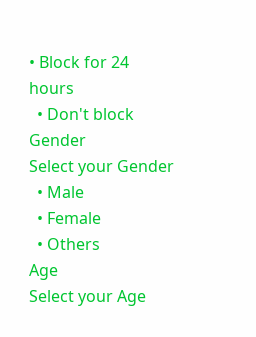• Block for 24 hours
  • Don't block
Gender
Select your Gender
  • Male
  • Female
  • Others
Age
Select your Age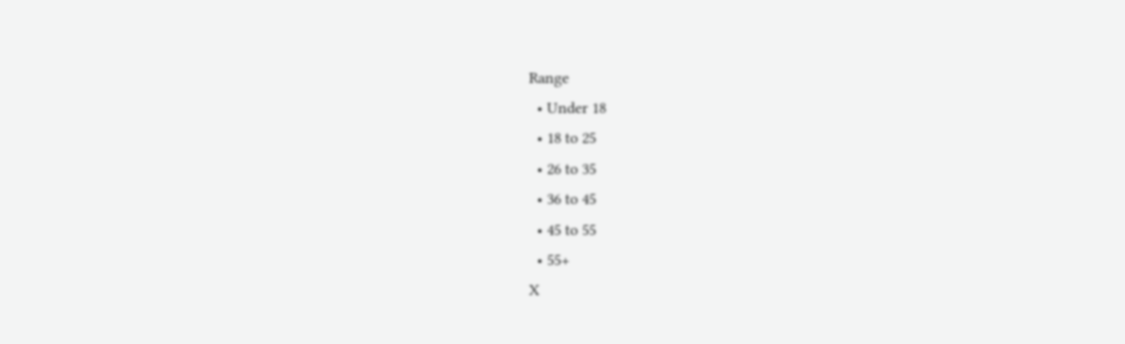Range
  • Under 18
  • 18 to 25
  • 26 to 35
  • 36 to 45
  • 45 to 55
  • 55+
X